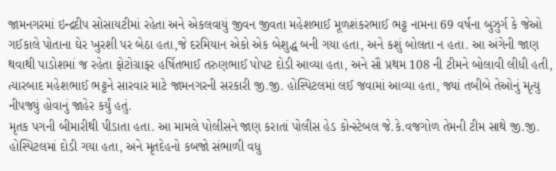જામનગરમાં ઇન્દ્રદીપ સોસાયટીમાં રહેતા અને એકલવાયું જીવન જીવતા મહેશભાઈ મૂળશંકરભાઈ ભટ્ટ નામના 69 વર્ષના બુઝુર્ગ કે જેઓ ગઈકાલે પોતાના ઘેર ખુરશી પર બેઠા હતા,જે દરમિયાન એકો એક બેશુદ્ધ બની ગયા હતા, અને કશું બોલતા ન હતા. આ અંગેની જાણ થવાથી પાડોશમાં જ રહેતા ફોટોગ્રાફર હર્ષિતભાઈ તરુણભાઈ પોપટ દોડી આવ્યા હતા, અને સૌ પ્રથમ 108 ની ટીમને બોલાવી લીધી હતી, ત્યારબાદ મહેશભાઈ ભટ્ટને સારવાર માટે જામનગરની સરકારી જી.જી. હોસ્પિટલમાં લઈ જવામાં આવ્યા હતા, જ્યાં તબીબે તેઓનું મૃત્યુ નીપજ્યું હોવાનું જાહેર કર્યું હતું.
મૃતક પગની બીમારીથી પીડાતા હતા. આ મામલે પોલીસને જાણ કરાતાં પોલીસ હેડ કોન્સ્ટેબલ જે.કે.વજગોળ તેમની ટીમ સાથે જી.જી. હોસ્પિટલમાં દોડી ગયા હતા, અને મૃતદેહનો કબજો સંભાળી વધુ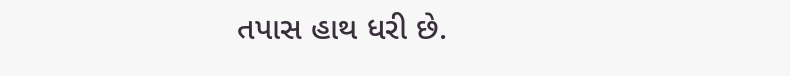તપાસ હાથ ધરી છે.